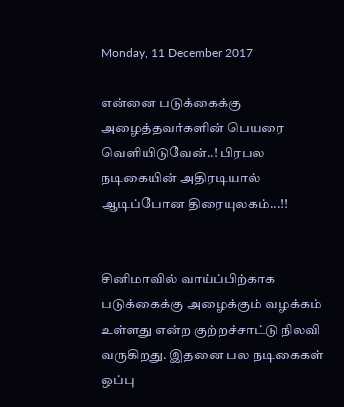Monday, 11 December 2017

என்னை படுக்கைக்கு அழைத்தவர்களின் பெயரை வெளியிடுவேன்..! பிரபல நடிகையின் அதிரடியால் ஆடிப்போன திரையுலகம்...!!


சினிமாவில் வாய்ப்பிற்காக படுக்கைக்கு அழைக்கும் வழக்கம் உள்ளது என்ற குற்றச்சாட்டு நிலவி வருகிறது. இதனை பல நடிகைகள் ஒப்பு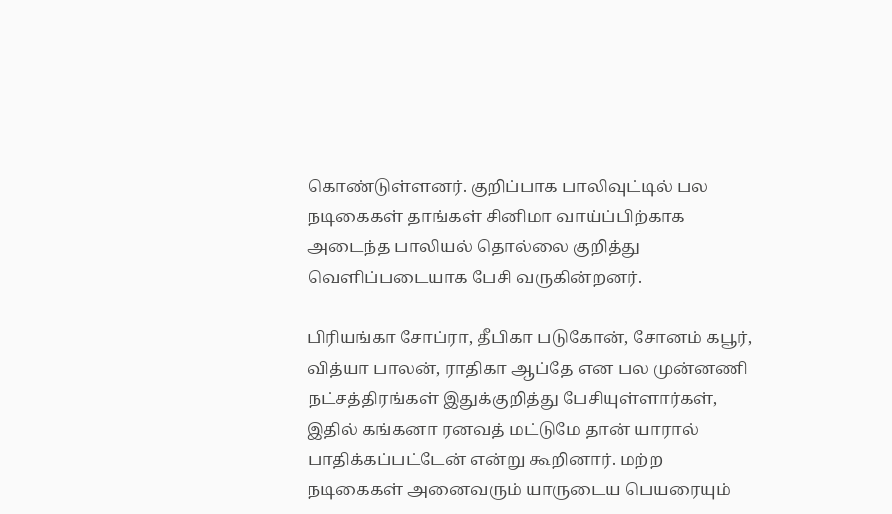கொண்டுள்ளனர். குறிப்பாக பாலிவுட்டில் பல நடிகைகள் தாங்கள் சினிமா வாய்ப்பிற்காக அடைந்த பாலியல் தொல்லை குறித்து வெளிப்படையாக பேசி வருகின்றனர்.

பிரியங்கா சோப்ரா, தீபிகா படுகோன், சோனம் கபூர், வித்யா பாலன், ராதிகா ஆப்தே என பல முன்னணி நட்சத்திரங்கள் இதுக்குறித்து பேசியுள்ளார்கள், இதில் கங்கனா ரனவத் மட்டுமே தான் யாரால் பாதிக்கப்பட்டேன் என்று கூறினார். மற்ற நடிகைகள் அனைவரும் யாருடைய பெயரையும்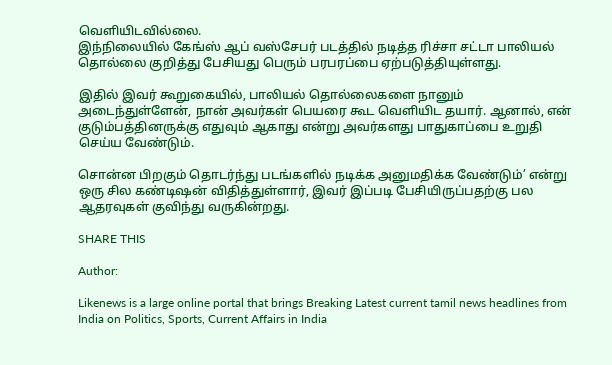வெளியிடவில்லை.
இந்நிலையில் கேங்ஸ் ஆப் வஸ்சேபர் படத்தில் நடித்த ரிச்சா சட்டா பாலியல் தொல்லை குறித்து பேசியது பெரும் பரபரப்பை ஏற்படுத்தியுள்ளது.

இதில் இவர் கூறுகையில், பாலியல் தொல்லைகளை நானும் அடைந்துள்ளேன், நான் அவர்கள் பெயரை கூட வெளியிட தயார். ஆனால், என் குடும்பத்தினருக்கு எதுவும் ஆகாது என்று அவர்களது பாதுகாப்பை உறுதி செய்ய வேண்டும்.

சொன்ன பிறகும் தொடர்ந்து படங்களில் நடிக்க அனுமதிக்க வேண்டும்’ என்று ஒரு சில கண்டிஷன் விதித்துள்ளார், இவர் இப்படி பேசியிருப்பதற்கு பல ஆதரவுகள் குவிந்து வருகின்றது.

SHARE THIS

Author:

Likenews is a large online portal that brings Breaking Latest current tamil news headlines from India on Politics, Sports, Current Affairs in India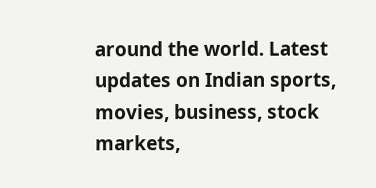around the world. Latest updates on Indian sports, movies, business, stock markets,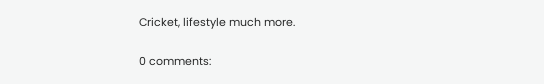Cricket, lifestyle much more.

0 comments: